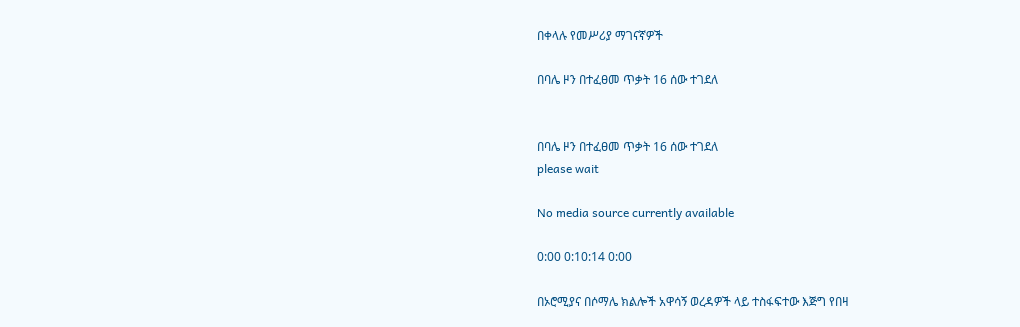በቀላሉ የመሥሪያ ማገናኛዎች

በባሌ ዞን በተፈፀመ ጥቃት 16 ሰው ተገደለ


በባሌ ዞን በተፈፀመ ጥቃት 16 ሰው ተገደለ
please wait

No media source currently available

0:00 0:10:14 0:00

በኦሮሚያና በሶማሌ ክልሎች አዋሳኝ ወረዳዎች ላይ ተስፋፍተው እጅግ የበዛ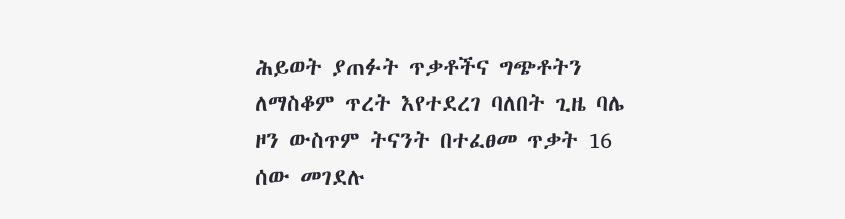ሕይወት ያጠፉት ጥቃቶችና ግጭቶትን ለማስቆም ጥረት እየተደረገ ባለበት ጊዜ ባሌ ዞን ውስጥም ትናንት በተፈፀመ ጥቃት 16 ሰው መገደሉ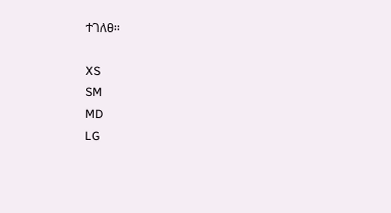ተገለፀ፡፡

XS
SM
MD
LG